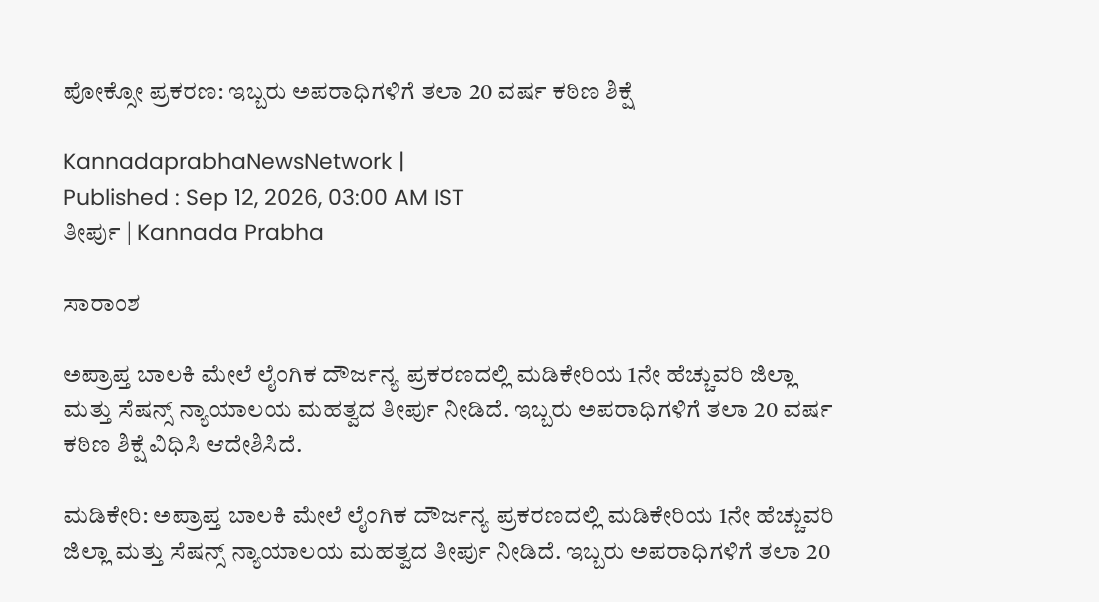ಪೋಕ್ಸೋ ಪ್ರಕರಣ: ಇಬ್ಬರು ಅಪರಾಧಿಗಳಿಗೆ ತಲಾ 20 ವರ್ಷ ಕಠಿಣ ಶಿಕ್ಷೆ

KannadaprabhaNewsNetwork |
Published : Sep 12, 2026, 03:00 AM IST
ತೀರ್ಪು | Kannada Prabha

ಸಾರಾಂಶ

ಅಪ್ರಾಪ್ತ ಬಾಲಕಿ ಮೇಲೆ ಲೈಂಗಿಕ ದೌರ್ಜನ್ಯ ಪ್ರಕರಣದಲ್ಲಿ ಮಡಿಕೇರಿಯ 1ನೇ ಹೆಚ್ಚುವರಿ ಜಿಲ್ಲಾ ಮತ್ತು ಸೆಷನ್ಸ್ ನ್ಯಾಯಾಲಯ ಮಹತ್ವದ ತೀರ್ಪು ನೀಡಿದೆ. ಇಬ್ಬರು ಅಪರಾಧಿಗಳಿಗೆ ತಲಾ 20 ವರ್ಷ ಕಠಿಣ ಶಿಕ್ಷೆ ವಿಧಿಸಿ ಆದೇಶಿಸಿದೆ.

ಮಡಿಕೇರಿ: ಅಪ್ರಾಪ್ತ ಬಾಲಕಿ ಮೇಲೆ ಲೈಂಗಿಕ ದೌರ್ಜನ್ಯ ಪ್ರಕರಣದಲ್ಲಿ ಮಡಿಕೇರಿಯ 1ನೇ ಹೆಚ್ಚುವರಿ ಜಿಲ್ಲಾ ಮತ್ತು ಸೆಷನ್ಸ್ ನ್ಯಾಯಾಲಯ ಮಹತ್ವದ ತೀರ್ಪು ನೀಡಿದೆ. ಇಬ್ಬರು ಅಪರಾಧಿಗಳಿಗೆ ತಲಾ 20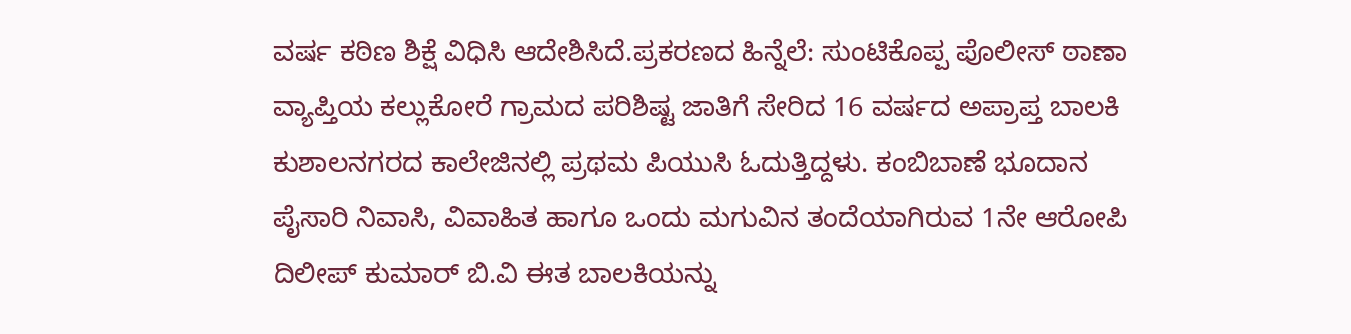ವರ್ಷ ಕಠಿಣ ಶಿಕ್ಷೆ ವಿಧಿಸಿ ಆದೇಶಿಸಿದೆ.ಪ್ರಕರಣದ ಹಿನ್ನೆಲೆ: ಸುಂಟಿಕೊಪ್ಪ ಪೊಲೀಸ್ ಠಾಣಾ ವ್ಯಾಪ್ತಿಯ ಕಲ್ಲುಕೋರೆ ಗ್ರಾಮದ ಪರಿಶಿಷ್ಟ ಜಾತಿಗೆ ಸೇರಿದ 16 ವರ್ಷದ ಅಪ್ರಾಪ್ತ ಬಾಲಕಿ ಕುಶಾಲನಗರದ ಕಾಲೇಜಿನಲ್ಲಿ ಪ್ರಥಮ ಪಿಯುಸಿ ಓದುತ್ತಿದ್ದಳು. ಕಂಬಿಬಾಣೆ ಭೂದಾನ ಪೈಸಾರಿ ನಿವಾಸಿ, ವಿವಾಹಿತ ಹಾಗೂ ಒಂದು ಮಗುವಿನ ತಂದೆಯಾಗಿರುವ 1ನೇ ಆರೋಪಿ ದಿಲೀಪ್ ಕುಮಾರ್ ಬಿ.ವಿ ಈತ ಬಾಲಕಿಯನ್ನು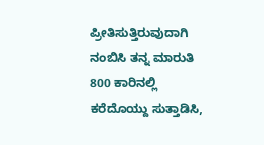ಪ್ರೀತಿಸುತ್ತಿರುವುದಾಗಿ ನಂಬಿಸಿ ತನ್ನ ಮಾರುತಿ 800 ಕಾರಿನಲ್ಲಿ ಕರೆದೊಯ್ದು ಸುತ್ತಾಡಿಸಿ,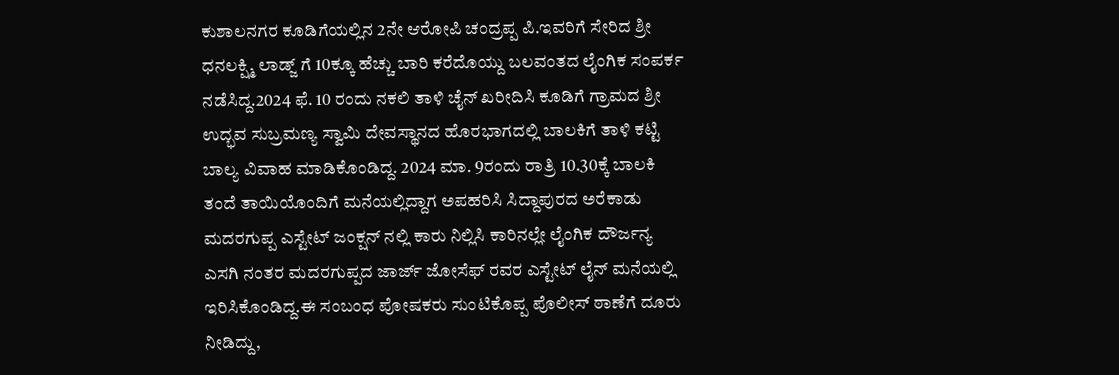ಕುಶಾಲನಗರ ಕೂಡಿಗೆಯಲ್ಲಿನ 2ನೇ ಆರೋಪಿ ಚಂದ್ರಪ್ಪ ಪಿ.ಇವರಿಗೆ ಸೇರಿದ ಶ್ರೀ ಧನಲಕ್ಷ್ಮಿ ಲಾಡ್ಜ್ ಗೆ 10ಕ್ಕೂ ಹೆಚ್ಚು ಬಾರಿ ಕರೆದೊಯ್ದು ಬಲವಂತದ ಲೈಂಗಿಕ ಸಂಪರ್ಕ ನಡೆಸಿದ್ದ.2024 ಫೆ. 10 ರಂದು ನಕಲಿ ತಾಳಿ ಚೈನ್ ಖರೀದಿಸಿ ಕೂಡಿಗೆ ಗ್ರಾಮದ ಶ್ರೀ ಉದ್ಭವ ಸುಬ್ರಮಣ್ಯ ಸ್ವಾಮಿ ದೇವಸ್ಥಾನದ ಹೊರಭಾಗದಲ್ಲಿ ಬಾಲಕಿಗೆ ತಾಳಿ ಕಟ್ಟಿ ಬಾಲ್ಯ ವಿವಾಹ ಮಾಡಿಕೊಂಡಿದ್ದ. 2024 ಮಾ. 9ರಂದು ರಾತ್ರಿ 10.30ಕ್ಕೆ ಬಾಲಕಿ ತಂದೆ ತಾಯಿಯೊಂದಿಗೆ ಮನೆಯಲ್ಲಿದ್ದಾಗ ಅಪಹರಿಸಿ ಸಿದ್ದಾಪುರದ ಅರೆಕಾಡು ಮದರಗುಪ್ಪ ಎಸ್ಟೇಟ್ ಜಂಕ್ಷನ್ ನಲ್ಲಿ ಕಾರು ನಿಲ್ಲಿಸಿ ಕಾರಿನಲ್ಲೇ ಲೈಂಗಿಕ ದೌರ್ಜನ್ಯ ಎಸಗಿ ನಂತರ ಮದರಗುಪ್ಪದ ಜಾರ್ಜ್ ಜೋಸೆಫ್ ರವರ ಎಸ್ಟೇಟ್ ಲೈನ್ ಮನೆಯಲ್ಲಿ ಇರಿಸಿಕೊಂಡಿದ್ದ.ಈ ಸಂಬಂಧ ಪೋಷಕರು ಸುಂಟಿಕೊಪ್ಪ ಪೊಲೀಸ್ ಠಾಣೆಗೆ ದೂರು ನೀಡಿದ್ದು,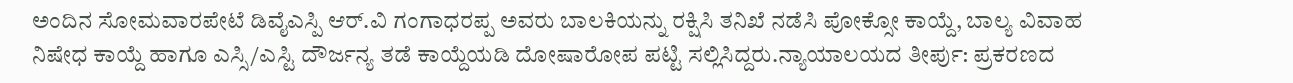ಅಂದಿನ ಸೋಮವಾರಪೇಟೆ ಡಿವೈಎಸ್ಪಿ ಆರ್.ವಿ ಗಂಗಾಧರಪ್ಪ ಅವರು ಬಾಲಕಿಯನ್ನು ರಕ್ಷಿಸಿ ತನಿಖೆ ನಡೆಸಿ ಪೋಕ್ಸೋ ಕಾಯ್ದೆ, ಬಾಲ್ಯ ವಿವಾಹ ನಿಷೇಧ ಕಾಯ್ದೆ ಹಾಗೂ ಎಸ್ಸಿ/ಎಸ್ಟಿ ದೌರ್ಜನ್ಯ ತಡೆ ಕಾಯ್ದೆಯಡಿ ದೋಷಾರೋಪ ಪಟ್ಟಿ ಸಲ್ಲಿಸಿದ್ದರು.ನ್ಯಾಯಾಲಯದ ತೀರ್ಪು: ಪ್ರಕರಣದ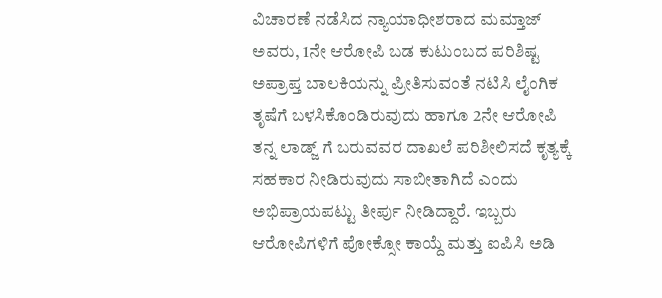ವಿಚಾರಣೆ ನಡೆಸಿದ ನ್ಯಾಯಾಧೀಶರಾದ ಮಮ್ತಾಜ್ ಅವರು, 1ನೇ ಆರೋಪಿ ಬಡ ಕುಟುಂಬದ ಪರಿಶಿಷ್ಟ ಅಪ್ರಾಪ್ತ ಬಾಲಕಿಯನ್ನು ಪ್ರೀತಿಸುವಂತೆ ನಟಿಸಿ ಲೈಂಗಿಕ ತೃಷೆಗೆ ಬಳಸಿಕೊಂಡಿರುವುದು ಹಾಗೂ 2ನೇ ಆರೋಪಿ ತನ್ನ ಲಾಡ್ಜ್ ಗೆ ಬರುವವರ ದಾಖಲೆ ಪರಿಶೀಲಿಸದೆ ಕೃತ್ಯಕ್ಕೆ ಸಹಕಾರ ನೀಡಿರುವುದು ಸಾಬೀತಾಗಿದೆ ಎಂದು ಅಭಿಪ್ರಾಯಪಟ್ಟು ತೀರ್ಪು ನೀಡಿದ್ದಾರೆ. ಇಬ್ಬರು ಆರೋಪಿಗಳಿಗೆ ಪೋಕ್ಸೋ ಕಾಯ್ದೆ ಮತ್ತು ಐಪಿಸಿ ಅಡಿ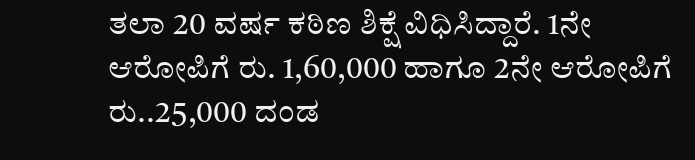ತಲಾ 20 ವರ್ಷ ಕಠಿಣ ಶಿಕ್ಷೆ ವಿಧಿಸಿದ್ದಾರೆ. 1ನೇ ಆರೋಪಿಗೆ ರು. 1,60,000 ಹಾಗೂ 2ನೇ ಆರೋಪಿಗೆ ರು..25,000 ದಂಡ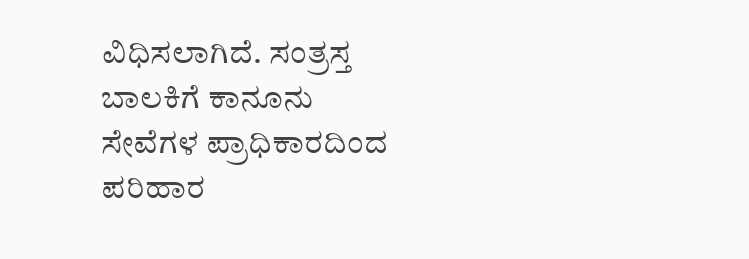ವಿಧಿಸಲಾಗಿದೆ. ಸಂತ್ರಸ್ತ ಬಾಲಕಿಗೆ ಕಾನೂನು ಸೇವೆಗಳ ಪ್ರಾಧಿಕಾರದಿಂದ ಪರಿಹಾರ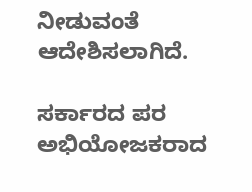ನೀಡುವಂತೆ ಆದೇಶಿಸಲಾಗಿದೆ.

ಸರ್ಕಾರದ ಪರ ಅಭಿಯೋಜಕರಾದ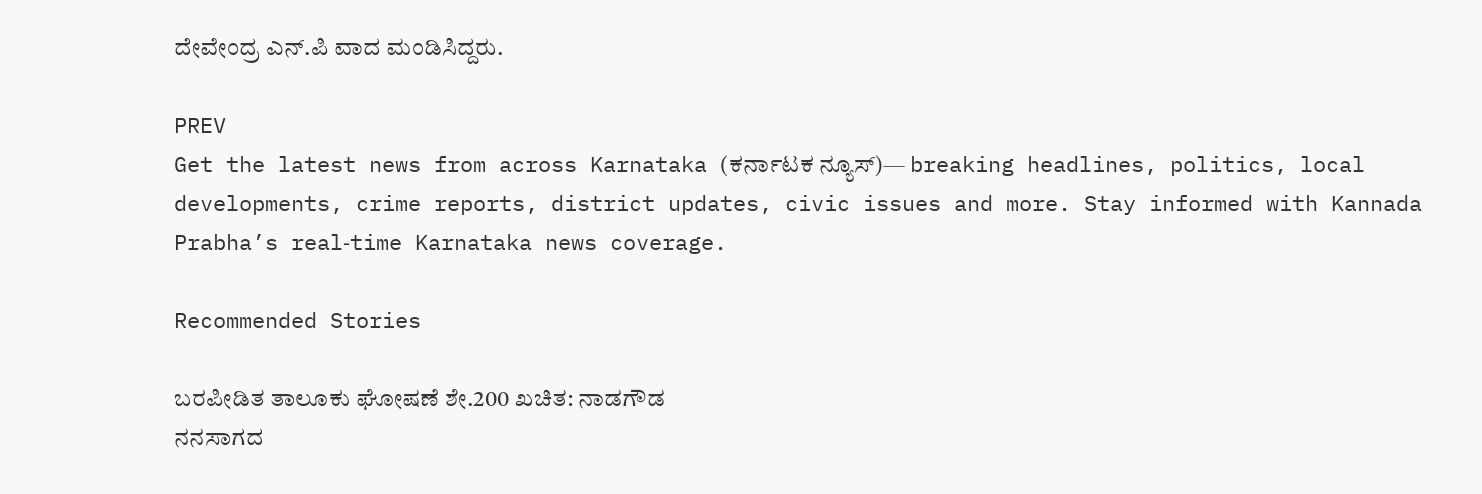ದೇವೇಂದ್ರ ಎನ್.ಪಿ ವಾದ ಮಂಡಿಸಿದ್ದರು.

PREV
Get the latest news from across Karnataka (ಕರ್ನಾಟಕ ನ್ಯೂಸ್)— breaking headlines, politics, local developments, crime reports, district updates, civic issues and more. Stay informed with Kannada Prabha’s real‑time Karnataka news coverage.

Recommended Stories

ಬರಪೀಡಿತ ತಾಲೂಕು ಘೋಷಣೆ ಶೇ.200 ಖಚಿತ: ನಾಡಗೌಡ
ನನಸಾಗದ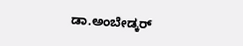ಡಾ.ಅಂಬೇಡ್ಕರ್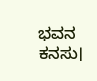ಭವನ ಕನಸು।